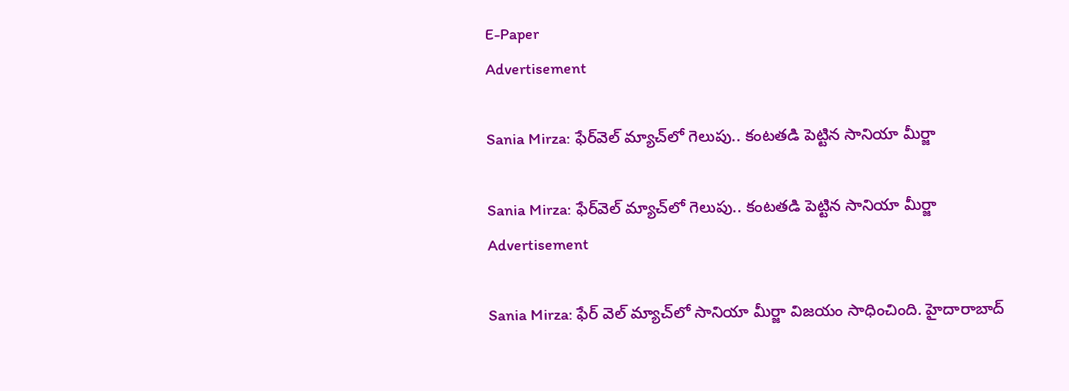E-Paper
Advertisement

Sania Mirza: ఫేర్‌వెల్ మ్యాచ్‌లో గెలుపు.. కంటతడి పెట్టిన సానియా మీర్జా

Sania Mirza: ఫేర్‌వెల్ మ్యాచ్‌లో గెలుపు.. కంటతడి పెట్టిన సానియా మీర్జా
Advertisement

Sania Mirza: ఫేర్ వెల్ మ్యాచ్‌లో సానియా మీర్జా విజయం సాధించింది. హైదారాబాద్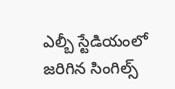ఎల్బీ స్టేడియంలో జరిగిన సింగిల్స్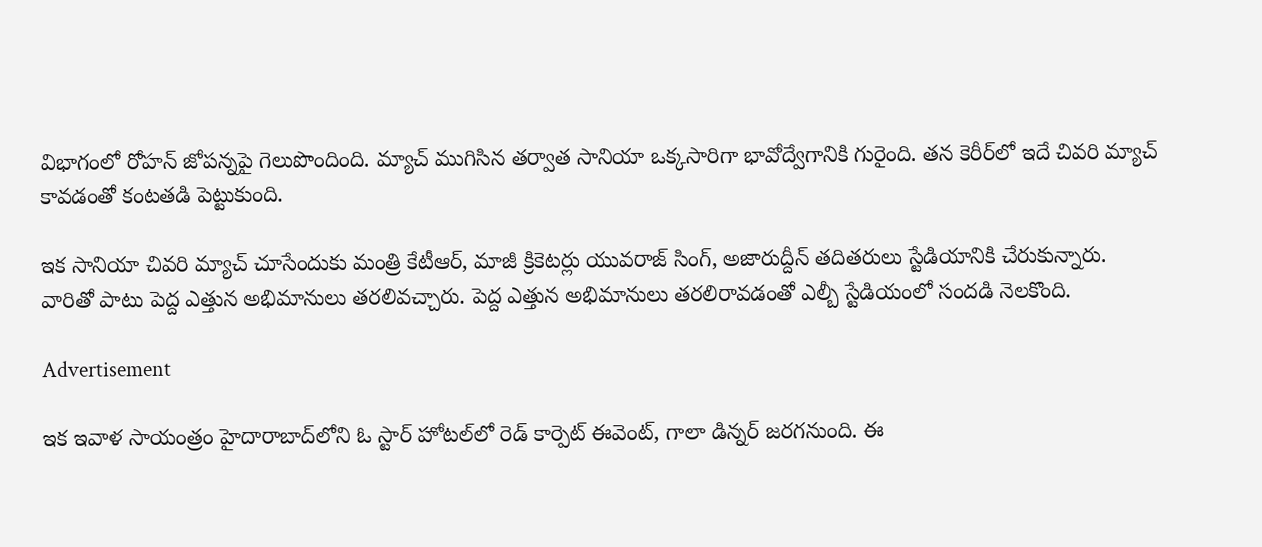విభాగంలో రోహన్ జోపన్నపై గెలుపొందింది. మ్యాచ్ ముగిసిన తర్వాత సానియా ఒక్కసారిగా భావోద్వేగానికి గురైంది. తన కెరీర్‌లో ఇదే చివరి మ్యాచ్ కావడంతో కంటతడి పెట్టుకుంది.

ఇక సానియా చివరి మ్యాచ్ చూసేందుకు మంత్రి కేటీఆర్, మాజీ క్రికెటర్లు యువరాజ్ సింగ్, అజారుద్దీన్ తదితరులు స్టేడియానికి చేరుకున్నారు. వారితో పాటు పెద్ద ఎత్తున అభిమానులు తరలివచ్చారు. పెద్ద ఎత్తున అభిమానులు తరలిరావడంతో ఎల్బీ స్టేడియంలో సందడి నెలకొంది.

Advertisement

ఇక ఇవాళ సాయంత్రం హైదారాబాద్‌లోని ఓ స్టార్ హోటల్‌లో రెడ్ కార్పెట్ ఈవెంట్, గాలా డిన్నర్ జరగనుంది. ఈ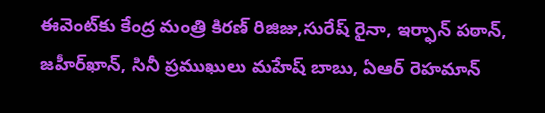ఈవెంట్‌కు కేంద్ర మంత్రి కిరణ్ రిజిజు,సురేష్ రైనా, ఇర్ఫాన్ పఠాన్, జహీర్‌ఖాన్, సినీ ప్రముఖులు మహేష్ బాబు, ఏఆర్ రెహమాన్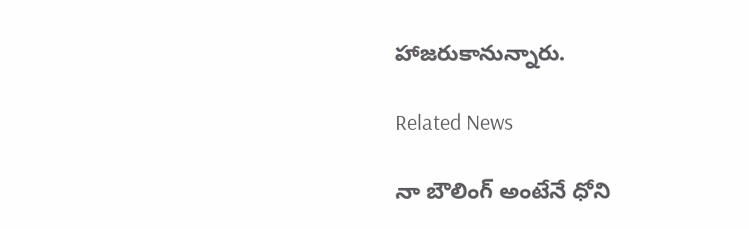హాజరుకానున్నారు.

Related News

నా బౌలింగ్ అంటేనే ధోని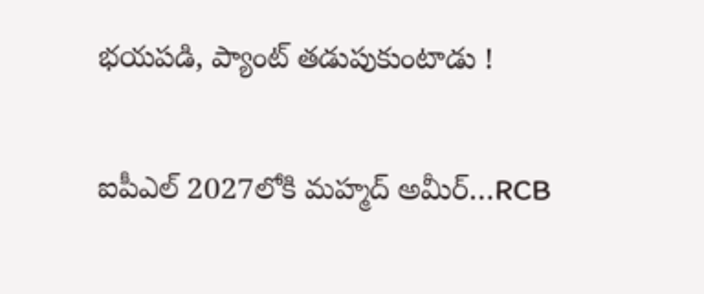భ‌య‌ప‌డి, ప్యాంట్ త‌డుపుకుంటాడు !

ఐపీఎల్ 2027లోకి మహ్మద్ అమీర్…RCB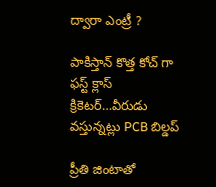ద్వారా ఎంట్రీ ?

పాకిస్తాన్ కొత్త‌ కోచ్ గా ఫ‌స్ట్ క్లాస్ క్రికెట‌ర్‌…వీరుడు వ‌స్తున్న‌ట్లు PCB బిల్డ‌ప్

ప్రీతి జింటాతో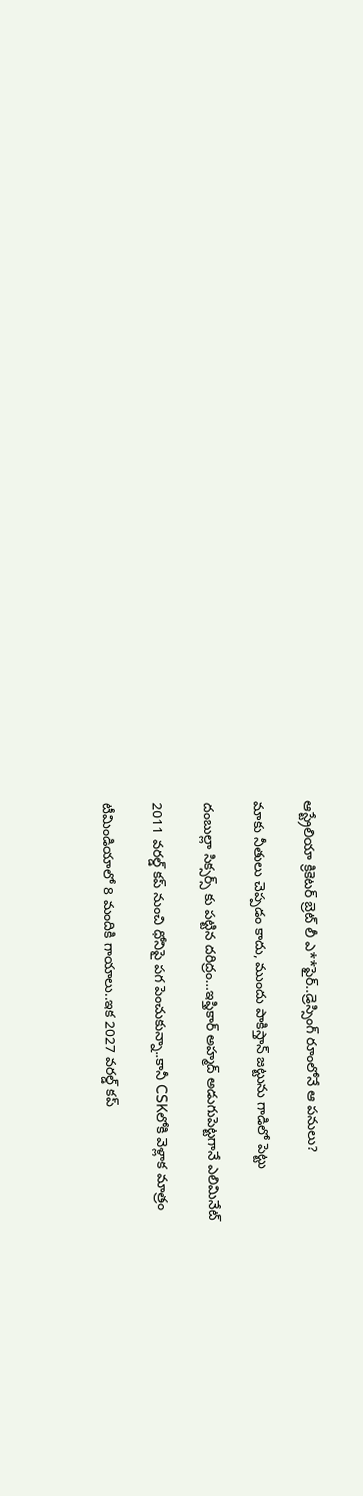ఆస్ట్రేలియా క్రికెట‌ర్‌ బ్రెట్ లీ ఎ**ఫైర్‌..డ్రెస్సింగ్ రూంలోనే ఆ ప‌నులు?

మాకు నీతులు చెప్ప‌డం కాదు, ముందు పాకిస్తాన్ జ‌ట్టును గాడిలో పెట్టు

దంబుల్లా సిక్సర్స్ కు ప‌ట్టిన ద‌రిద్రం…ఇఫ్తికార్ అహ్మద్ అడుగుపెట్ట‌గానే ఎలిమినేట్

2011 వ‌ర‌ల్డ్ క‌ప్ నుంచి ధోనిపై ప‌గ పెంచుకున్నా..కానీ CSKలోకి వెళ్లాక మాత్రం

టీమిండియాలో 8 మందికి గాయాలు..ఇక 2027 వ‌ర‌ల్డ్ క‌ప్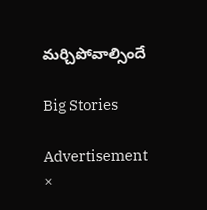మ‌ర్చిపోవాల్సిందే

Big Stories

Advertisement
×